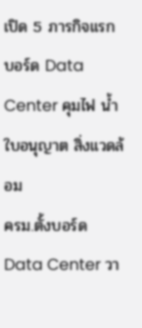เปิด 5 ภารกิจแรก บอร์ด Data Center คุมไฟ น้ำ ใบอนุญาต สิ่งแวดล้อม
ครม.ตั้งบอร์ด Data Center วา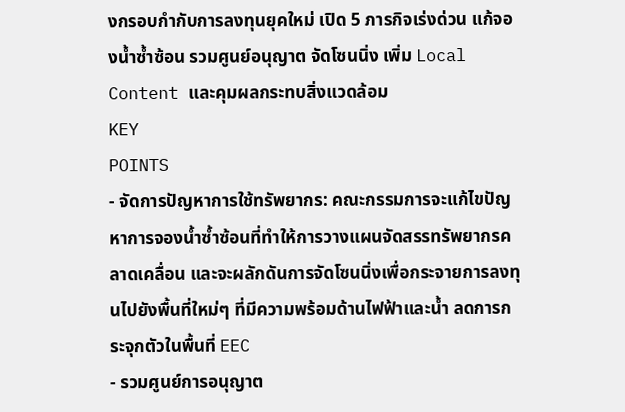งกรอบกำกับการลงทุนยุคใหม่ เปิด 5 ภารกิจเร่งด่วน แก้จองน้ำซ้ำซ้อน รวมศูนย์อนุญาต จัดโซนนิ่ง เพิ่ม Local Content และคุมผลกระทบสิ่งแวดล้อม
KEY
POINTS
- จัดการปัญหาการใช้ทรัพยากร: คณะกรรมการจะแก้ไขปัญหาการจองน้ำซ้ำซ้อนที่ทำให้การวางแผนจัดสรรทรัพยากรคลาดเคลื่อน และจะผลักดันการจัดโซนนิ่งเพื่อกระจายการลงทุนไปยังพื้นที่ใหม่ๆ ที่มีความพร้อมด้านไฟฟ้าและน้ำ ลดการกระจุกตัวในพื้นที่ EEC
- รวมศูนย์การอนุญาต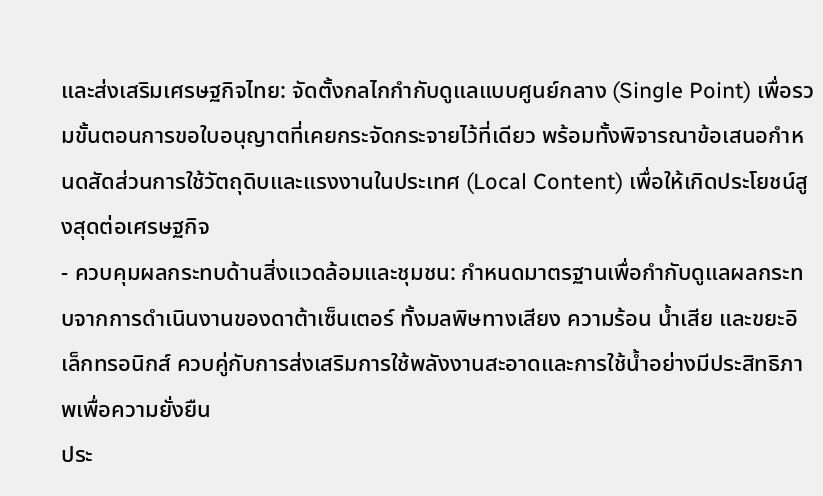และส่งเสริมเศรษฐกิจไทย: จัดตั้งกลไกกำกับดูแลแบบศูนย์กลาง (Single Point) เพื่อรวมขั้นตอนการขอใบอนุญาตที่เคยกระจัดกระจายไว้ที่เดียว พร้อมทั้งพิจารณาข้อเสนอกำหนดสัดส่วนการใช้วัตถุดิบและแรงงานในประเทศ (Local Content) เพื่อให้เกิดประโยชน์สูงสุดต่อเศรษฐกิจ
- ควบคุมผลกระทบด้านสิ่งแวดล้อมและชุมชน: กำหนดมาตรฐานเพื่อกำกับดูแลผลกระทบจากการดำเนินงานของดาต้าเซ็นเตอร์ ทั้งมลพิษทางเสียง ความร้อน น้ำเสีย และขยะอิเล็กทรอนิกส์ ควบคู่กับการส่งเสริมการใช้พลังงานสะอาดและการใช้น้ำอย่างมีประสิทธิภาพเพื่อความยั่งยืน
ประ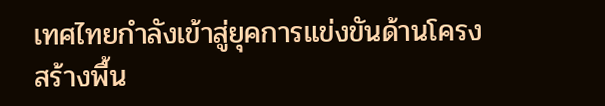เทศไทยกำลังเข้าสู่ยุคการแข่งขันด้านโครงสร้างพื้น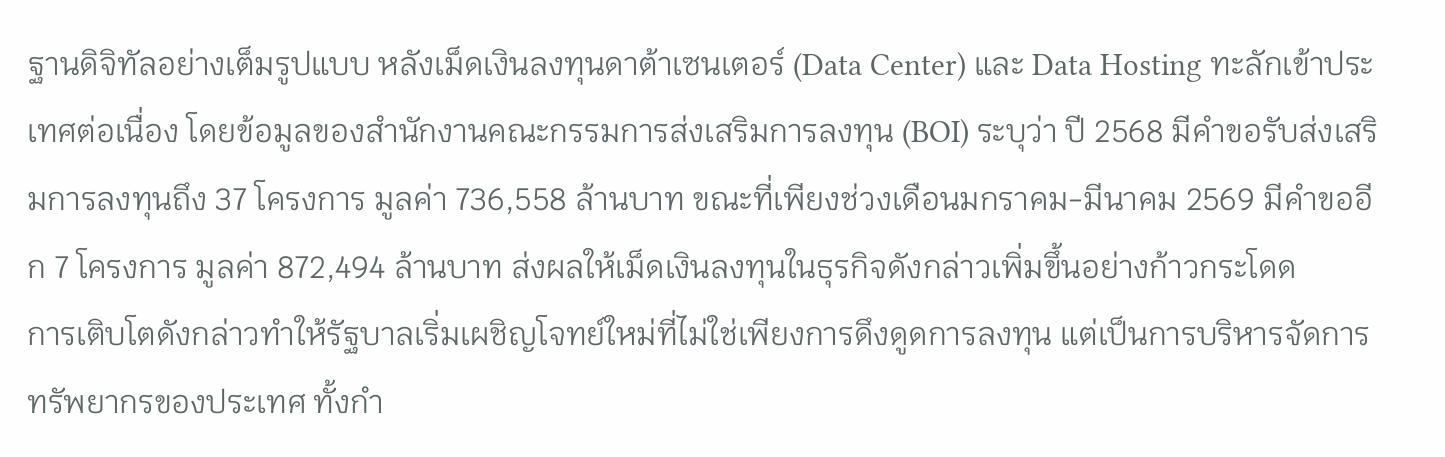ฐานดิจิทัลอย่างเต็มรูปแบบ หลังเม็ดเงินลงทุนดาต้าเซนเตอร์ (Data Center) และ Data Hosting ทะลักเข้าประเทศต่อเนื่อง โดยข้อมูลของสำนักงานคณะกรรมการส่งเสริมการลงทุน (BOI) ระบุว่า ปี 2568 มีคำขอรับส่งเสริมการลงทุนถึง 37 โครงการ มูลค่า 736,558 ล้านบาท ขณะที่เพียงช่วงเดือนมกราคม-มีนาคม 2569 มีคำขออีก 7 โครงการ มูลค่า 872,494 ล้านบาท ส่งผลให้เม็ดเงินลงทุนในธุรกิจดังกล่าวเพิ่มขึ้นอย่างก้าวกระโดด
การเติบโตดังกล่าวทำให้รัฐบาลเริ่มเผชิญโจทย์ใหม่ที่ไม่ใช่เพียงการดึงดูดการลงทุน แต่เป็นการบริหารจัดการทรัพยากรของประเทศ ทั้งกำ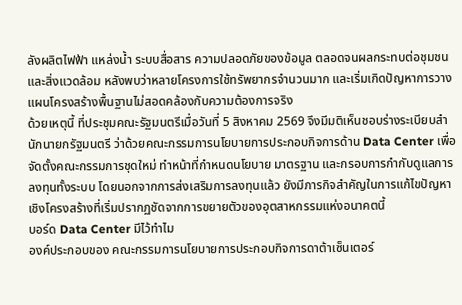ลังผลิตไฟฟ้า แหล่งน้ำ ระบบสื่อสาร ความปลอดภัยของข้อมูล ตลอดจนผลกระทบต่อชุมชนและสิ่งแวดล้อม หลังพบว่าหลายโครงการใช้ทรัพยากรจำนวนมาก และเริ่มเกิดปัญหาการวางแผนโครงสร้างพื้นฐานไม่สอดคล้องกับความต้องการจริง
ด้วยเหตุนี้ ที่ประชุมคณะรัฐมนตรีเมื่อวันที่ 5 สิงหาคม 2569 จึงมีมติเห็นชอบร่างระเบียบสำนักนายกรัฐมนตรี ว่าด้วยคณะกรรมการนโยบายการประกอบกิจการด้าน Data Center เพื่อจัดตั้งคณะกรรมการชุดใหม่ ทำหน้าที่กำหนดนโยบาย มาตรฐาน และกรอบการกำกับดูแลการลงทุนทั้งระบบ โดยนอกจากการส่งเสริมการลงทุนแล้ว ยังมีภารกิจสำคัญในการแก้ไขปัญหาเชิงโครงสร้างที่เริ่มปรากฏชัดจากการขยายตัวของอุตสาหกรรมแห่งอนาคตนี้
บอร์ด Data Center มีไว้ทำไม
องค์ประกอบของ คณะกรรมการนโยบายการประกอบกิจการดาต้าเซ็นเตอร์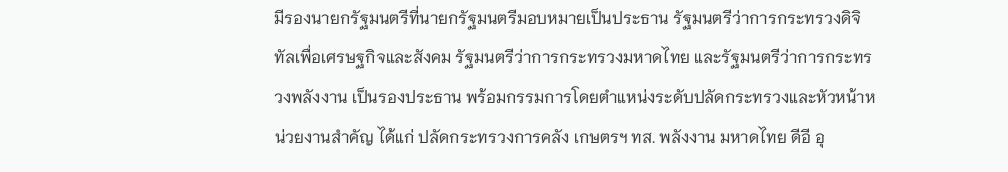มีรองนายกรัฐมนตรีที่นายกรัฐมนตรีมอบหมายเป็นประธาน รัฐมนตรีว่าการกระทรวงดิจิทัลเพื่อเศรษฐกิจและสังคม รัฐมนตรีว่าการกระทรวงมหาดไทย และรัฐมนตรีว่าการกระทรวงพลังงาน เป็นรองประธาน พร้อมกรรมการโดยตำแหน่งระดับปลัดกระทรวงและหัวหน้าหน่วยงานสำคัญ ได้แก่ ปลัดกระทรวงการคลัง เกษตรฯ ทส. พลังงาน มหาดไทย ดีอี อุ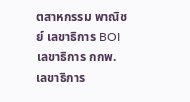ตสาหกรรม พาณิชย์ เลขาธิการ BOI เลขาธิการ กกพ. เลขาธิการ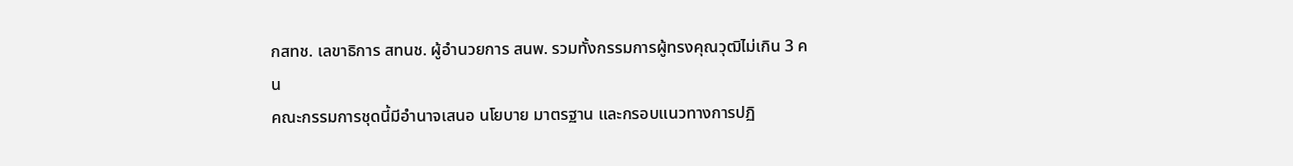กสทช. เลขาธิการ สทนช. ผู้อำนวยการ สนพ. รวมทั้งกรรมการผู้ทรงคุณวุฒิไม่เกิน 3 คน
คณะกรรมการชุดนี้มีอำนาจเสนอ นโยบาย มาตรฐาน และกรอบแนวทางการปฏิ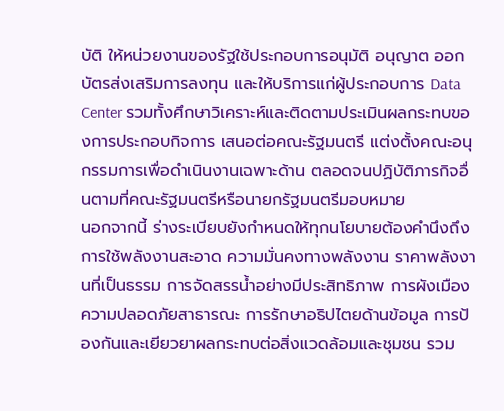บัติ ให้หน่วยงานของรัฐใช้ประกอบการอนุมัติ อนุญาต ออกบัตรส่งเสริมการลงทุน และให้บริการแก่ผู้ประกอบการ Data Center รวมทั้งศึกษาวิเคราะห์และติดตามประเมินผลกระทบของการประกอบกิจการ เสนอต่อคณะรัฐมนตรี แต่งตั้งคณะอนุกรรมการเพื่อดำเนินงานเฉพาะด้าน ตลอดจนปฏิบัติภารกิจอื่นตามที่คณะรัฐมนตรีหรือนายกรัฐมนตรีมอบหมาย
นอกจากนี้ ร่างระเบียบยังกำหนดให้ทุกนโยบายต้องคำนึงถึง การใช้พลังงานสะอาด ความมั่นคงทางพลังงาน ราคาพลังงานที่เป็นธรรม การจัดสรรน้ำอย่างมีประสิทธิภาพ การผังเมือง ความปลอดภัยสาธารณะ การรักษาอธิปไตยด้านข้อมูล การป้องกันและเยียวยาผลกระทบต่อสิ่งแวดล้อมและชุมชน รวม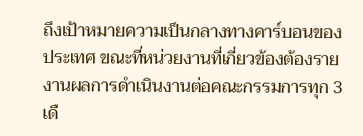ถึงเป้าหมายความเป็นกลางทางคาร์บอนของประเทศ ขณะที่หน่วยงานที่เกี่ยวข้องต้องรายงานผลการดำเนินงานต่อคณะกรรมการทุก 3 เดื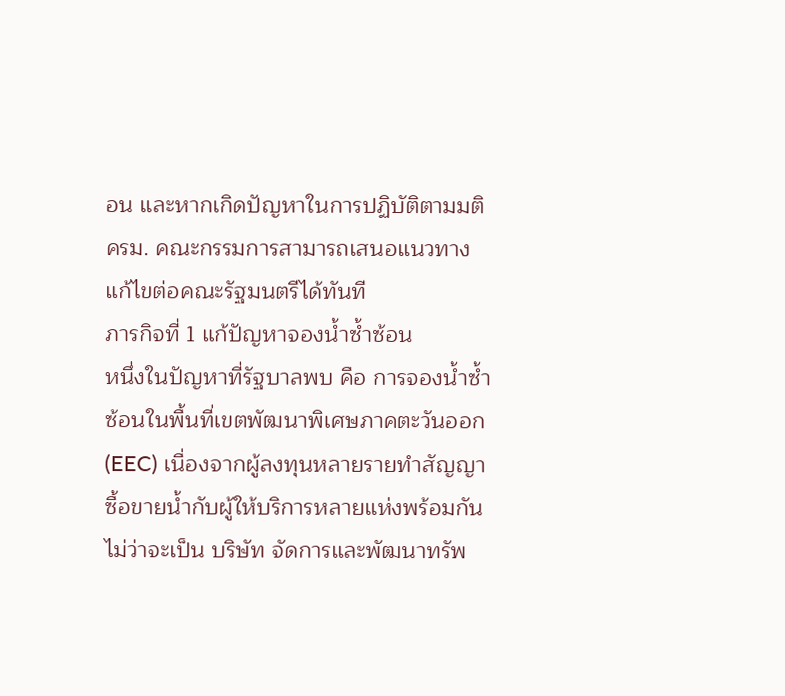อน และหากเกิดปัญหาในการปฏิบัติตามมติ ครม. คณะกรรมการสามารถเสนอแนวทางแก้ไขต่อคณะรัฐมนตรีได้ทันที
ภารกิจที่ 1 แก้ปัญหาจองน้ำซ้ำซ้อน
หนึ่งในปัญหาที่รัฐบาลพบ คือ การจองน้ำซ้ำซ้อนในพื้นที่เขตพัฒนาพิเศษภาคตะวันออก (EEC) เนื่องจากผู้ลงทุนหลายรายทำสัญญาซื้อขายน้ำกับผู้ให้บริการหลายแห่งพร้อมกัน ไม่ว่าจะเป็น บริษัท จัดการและพัฒนาทรัพ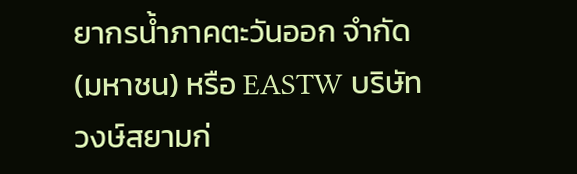ยากรน้ำภาคตะวันออก จำกัด (มหาชน) หรือ EASTW บริษัท วงษ์สยามก่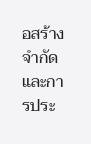อสร้าง จำกัด และการประ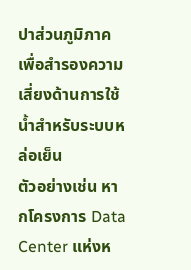ปาส่วนภูมิภาค เพื่อสำรองความเสี่ยงด้านการใช้น้ำสำหรับระบบหล่อเย็น
ตัวอย่างเช่น หากโครงการ Data Center แห่งห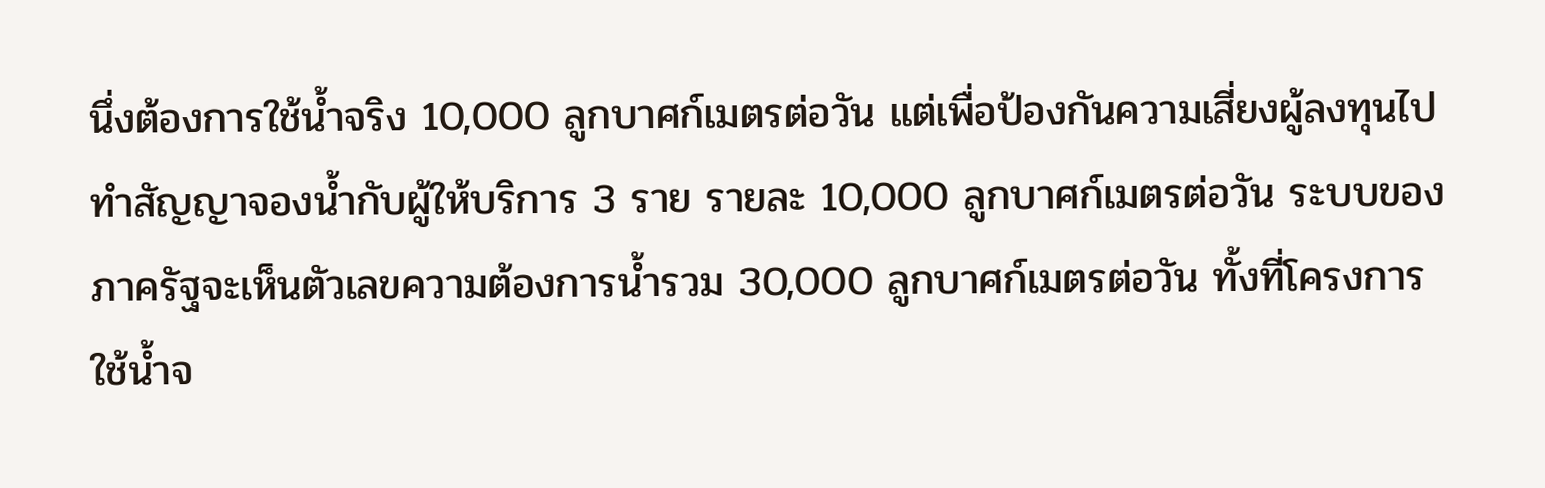นึ่งต้องการใช้น้ำจริง 10,000 ลูกบาศก์เมตรต่อวัน แต่เพื่อป้องกันความเสี่ยงผู้ลงทุนไปทำสัญญาจองน้ำกับผู้ให้บริการ 3 ราย รายละ 10,000 ลูกบาศก์เมตรต่อวัน ระบบของภาครัฐจะเห็นตัวเลขความต้องการน้ำรวม 30,000 ลูกบาศก์เมตรต่อวัน ทั้งที่โครงการใช้น้ำจ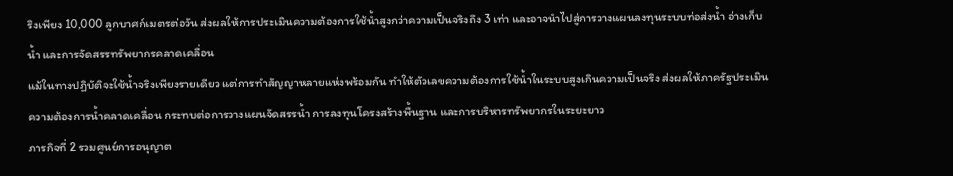ริงเพียง 10,000 ลูกบาศก์เมตรต่อวัน ส่งผลให้การประเมินความต้องการใช้น้ำสูงกว่าความเป็นจริงถึง 3 เท่า และอาจนำไปสู่การวางแผนลงทุนระบบท่อส่งน้ำ อ่างเก็บน้ำ และการจัดสรรทรัพยากรคลาดเคลื่อน
แม้ในทางปฏิบัติจะใช้น้ำจริงเพียงรายเดียว แต่การทำสัญญาหลายแห่งพร้อมกัน ทำให้ตัวเลขความต้องการใช้น้ำในระบบสูงเกินความเป็นจริง ส่งผลให้ภาครัฐประเมินความต้องการน้ำคลาดเคลื่อน กระทบต่อการวางแผนจัดสรรน้ำ การลงทุนโครงสร้างพื้นฐาน และการบริหารทรัพยากรในระยะยาว
ภารกิจที่ 2 รวมศูนย์การอนุญาต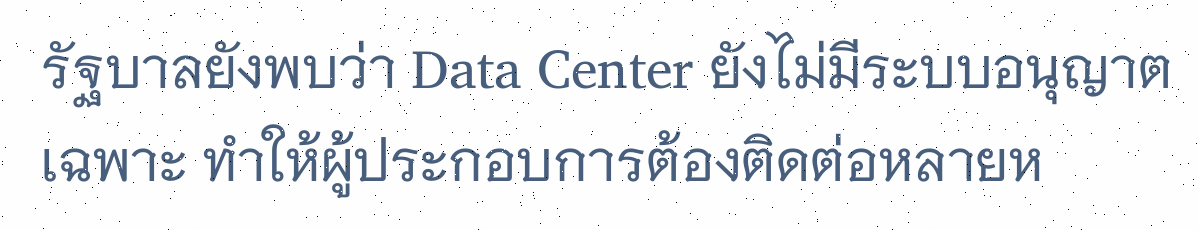รัฐบาลยังพบว่า Data Center ยังไม่มีระบบอนุญาตเฉพาะ ทำให้ผู้ประกอบการต้องติดต่อหลายห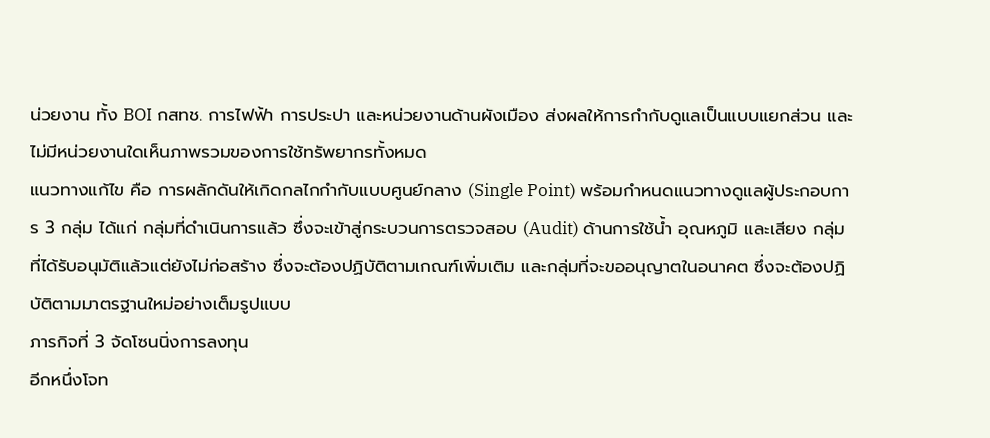น่วยงาน ทั้ง BOI กสทช. การไฟฟ้า การประปา และหน่วยงานด้านผังเมือง ส่งผลให้การกำกับดูแลเป็นแบบแยกส่วน และไม่มีหน่วยงานใดเห็นภาพรวมของการใช้ทรัพยากรทั้งหมด
แนวทางแก้ไข คือ การผลักดันให้เกิดกลไกกำกับแบบศูนย์กลาง (Single Point) พร้อมกำหนดแนวทางดูแลผู้ประกอบการ 3 กลุ่ม ได้แก่ กลุ่มที่ดำเนินการแล้ว ซึ่งจะเข้าสู่กระบวนการตรวจสอบ (Audit) ด้านการใช้น้ำ อุณหภูมิ และเสียง กลุ่มที่ได้รับอนุมัติแล้วแต่ยังไม่ก่อสร้าง ซึ่งจะต้องปฏิบัติตามเกณฑ์เพิ่มเติม และกลุ่มที่จะขออนุญาตในอนาคต ซึ่งจะต้องปฏิบัติตามมาตรฐานใหม่อย่างเต็มรูปแบบ
ภารกิจที่ 3 จัดโซนนิ่งการลงทุน
อีกหนึ่งโจท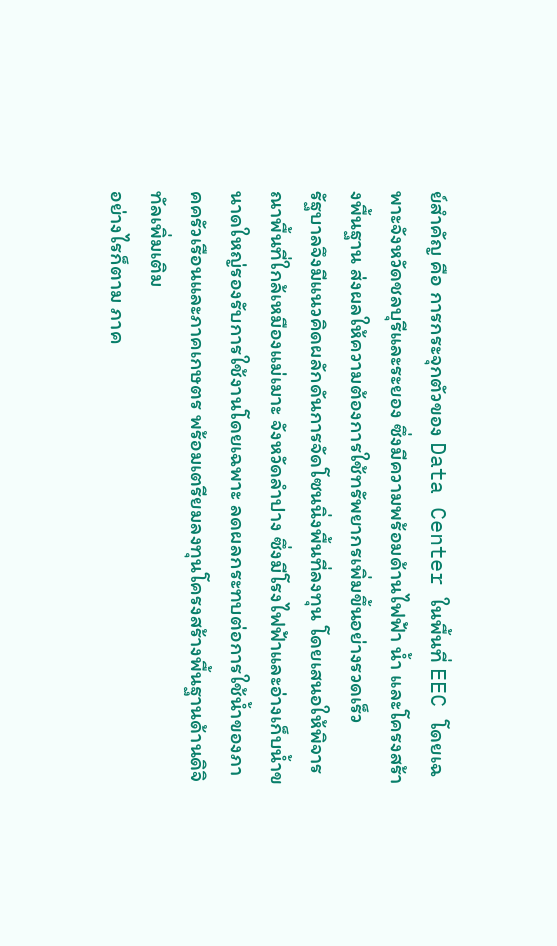ย์สำคัญ คือ การกระจุกตัวของ Data Center ในพื้นที่ EEC โดยเฉพาะจังหวัดชลบุรีและระยอง ซึ่งมีความพร้อมด้านไฟฟ้า น้ำ และโครงสร้างพื้นฐาน ส่งผลให้ความต้องการใช้ทรัพยากรเพิ่มขึ้นอย่างรวดเร็ว
รัฐบาลจึงมีแนวคิดผลักดันการจัดโซนนิ่งพื้นที่ลงทุน โดยเสนอให้พิจารณาพื้นที่ใกล้เหมืองแม่เมาะ จังหวัดลำปาง ซึ่งมีโรงไฟฟ้าและอ่างเก็บน้ำขนาดใหญ่รองรับการใช้งานโดยเฉพาะ ลดผลกระทบต่อการใช้น้ำของภาคครัวเรือนและภาคเกษตร พร้อมเตรียมลงทุนโครงสร้างพื้นฐานด้านดิจิทัลเพิ่มเติม
อย่างไรก็ตาม ภาค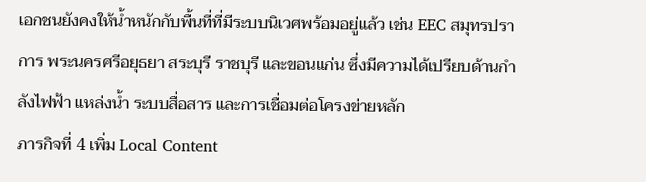เอกชนยังคงให้น้ำหนักกับพื้นที่ที่มีระบบนิเวศพร้อมอยู่แล้ว เช่น EEC สมุทรปราการ พระนครศรีอยุธยา สระบุรี ราชบุรี และขอนแก่น ซึ่งมีความได้เปรียบด้านกำลังไฟฟ้า แหล่งน้ำ ระบบสื่อสาร และการเชื่อมต่อโครงข่ายหลัก
ภารกิจที่ 4 เพิ่ม Local Content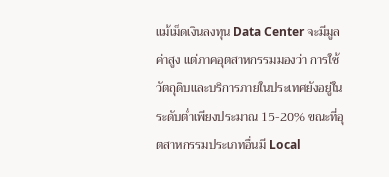แม้เม็ดเงินลงทุน Data Center จะมีมูลค่าสูง แต่ภาคอุตสาหกรรมมองว่า การใช้วัตถุดิบและบริการภายในประเทศยังอยู่ในระดับต่ำเพียงประมาณ 15-20% ขณะที่อุตสาหกรรมประเภทอื่นมี Local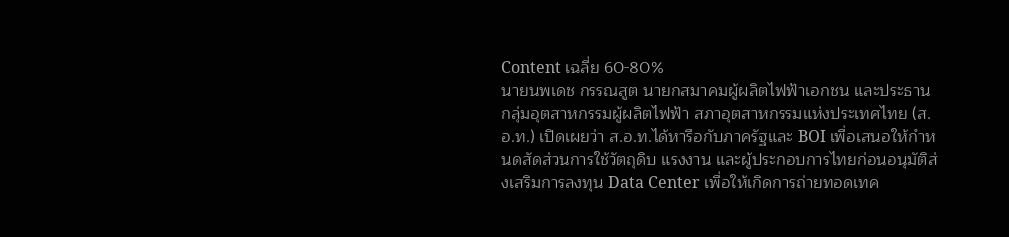Content เฉลี่ย 60-80%
นายนพเดช กรรณสูต นายกสมาคมผู้ผลิตไฟฟ้าเอกชน และประธานกลุ่มอุตสาหกรรมผู้ผลิตไฟฟ้า สภาอุตสาหกรรมแห่งประเทศไทย (ส.อ.ท.) เปิดเผยว่า ส.อ.ท.ได้หารือกับภาครัฐและ BOI เพื่อเสนอให้กำหนดสัดส่วนการใช้วัตถุดิบ แรงงาน และผู้ประกอบการไทยก่อนอนุมัติส่งเสริมการลงทุน Data Center เพื่อให้เกิดการถ่ายทอดเทค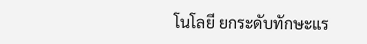โนโลยี ยกระดับทักษะแร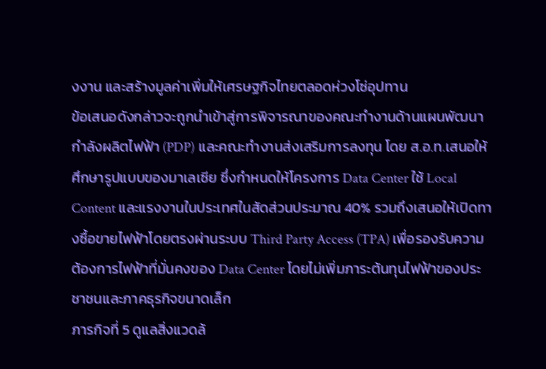งงาน และสร้างมูลค่าเพิ่มให้เศรษฐกิจไทยตลอดห่วงโซ่อุปทาน
ข้อเสนอดังกล่าวจะถูกนำเข้าสู่การพิจารณาของคณะทำงานด้านแผนพัฒนากำลังผลิตไฟฟ้า (PDP) และคณะทำงานส่งเสริมการลงทุน โดย ส.อ.ท.เสนอให้ศึกษารูปแบบของมาเลเซีย ซึ่งกำหนดให้โครงการ Data Center ใช้ Local Content และแรงงานในประเทศในสัดส่วนประมาณ 40% รวมถึงเสนอให้เปิดทางซื้อขายไฟฟ้าโดยตรงผ่านระบบ Third Party Access (TPA) เพื่อรองรับความต้องการไฟฟ้าที่มั่นคงของ Data Center โดยไม่เพิ่มภาระต้นทุนไฟฟ้าของประชาชนและภาคธุรกิจขนาดเล็ก
ภารกิจที่ 5 ดูแลสิ่งแวดล้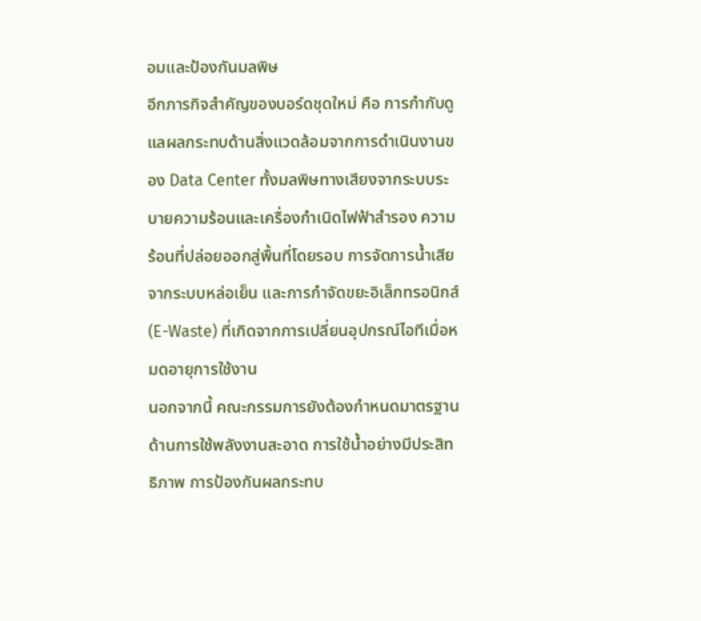อมและป้องกันมลพิษ
อีกภารกิจสำคัญของบอร์ดชุดใหม่ คือ การกำกับดูแลผลกระทบด้านสิ่งแวดล้อมจากการดำเนินงานของ Data Center ทั้งมลพิษทางเสียงจากระบบระบายความร้อนและเครื่องกำเนิดไฟฟ้าสำรอง ความร้อนที่ปล่อยออกสู่พื้นที่โดยรอบ การจัดการน้ำเสียจากระบบหล่อเย็น และการกำจัดขยะอิเล็กทรอนิกส์ (E-Waste) ที่เกิดจากการเปลี่ยนอุปกรณ์ไอทีเมื่อหมดอายุการใช้งาน
นอกจากนี้ คณะกรรมการยังต้องกำหนดมาตรฐานด้านการใช้พลังงานสะอาด การใช้น้ำอย่างมีประสิทธิภาพ การป้องกันผลกระทบ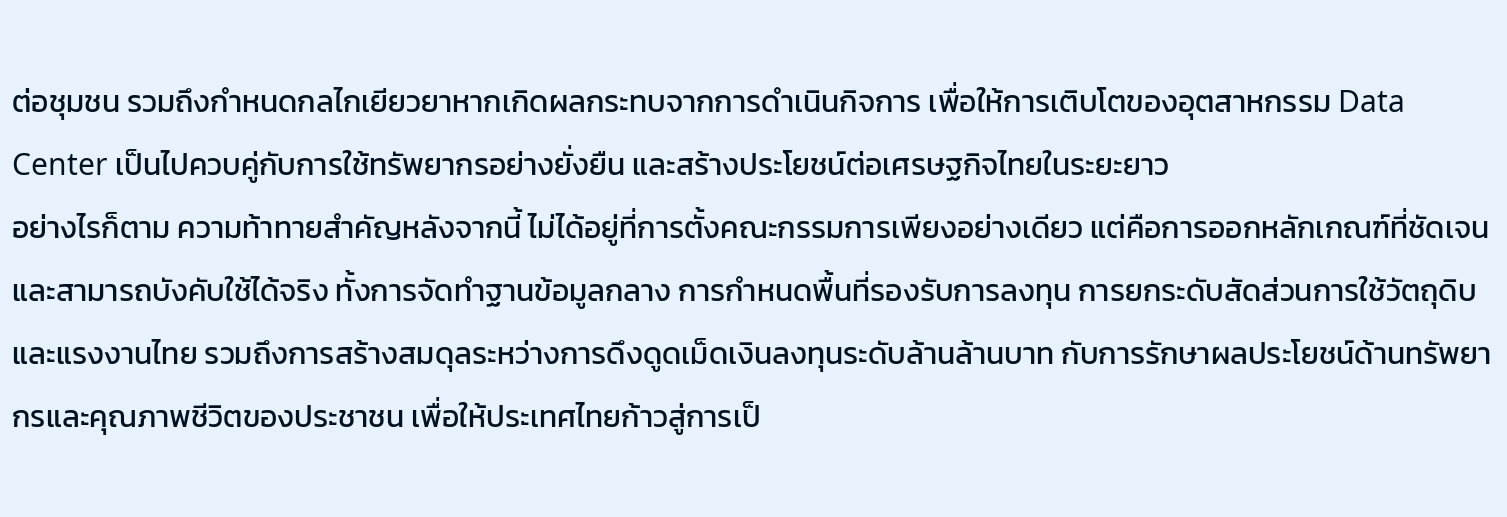ต่อชุมชน รวมถึงกำหนดกลไกเยียวยาหากเกิดผลกระทบจากการดำเนินกิจการ เพื่อให้การเติบโตของอุตสาหกรรม Data Center เป็นไปควบคู่กับการใช้ทรัพยากรอย่างยั่งยืน และสร้างประโยชน์ต่อเศรษฐกิจไทยในระยะยาว
อย่างไรก็ตาม ความท้าทายสำคัญหลังจากนี้ ไม่ได้อยู่ที่การตั้งคณะกรรมการเพียงอย่างเดียว แต่คือการออกหลักเกณฑ์ที่ชัดเจนและสามารถบังคับใช้ได้จริง ทั้งการจัดทำฐานข้อมูลกลาง การกำหนดพื้นที่รองรับการลงทุน การยกระดับสัดส่วนการใช้วัตถุดิบและแรงงานไทย รวมถึงการสร้างสมดุลระหว่างการดึงดูดเม็ดเงินลงทุนระดับล้านล้านบาท กับการรักษาผลประโยชน์ด้านทรัพยากรและคุณภาพชีวิตของประชาชน เพื่อให้ประเทศไทยก้าวสู่การเป็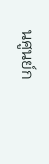นศูนย์ก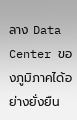ลาง Data Center ของภูมิภาคได้อย่างยั่งยืน